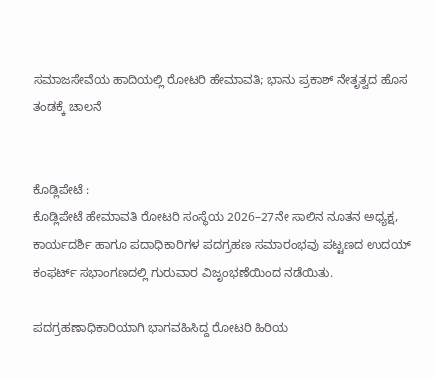ಸಮಾಜಸೇವೆಯ ಹಾದಿಯಲ್ಲಿ ರೋಟರಿ ಹೇಮಾವತಿ; ಭಾನು ಪ್ರಕಾಶ್ ನೇತೃತ್ವದ ಹೊಸ ತಂಡಕ್ಕೆ ಚಾಲನೆ


ಕೊಡ್ಲಿಪೇಟೆ :
ಕೊಡ್ಲಿಪೇಟೆ ಹೇಮಾವತಿ ರೋಟರಿ ಸಂಸ್ಥೆಯ 2026–27ನೇ ಸಾಲಿನ ನೂತನ ಅಧ್ಯಕ್ಷ, ಕಾರ್ಯದರ್ಶಿ ಹಾಗೂ ಪದಾಧಿಕಾರಿಗಳ ಪದಗ್ರಹಣ ಸಮಾರಂಭವು ಪಟ್ಟಣದ ಉದಯ್ ಕಂಫರ್ಟ್ ಸಭಾಂಗಣದಲ್ಲಿ ಗುರುವಾರ ವಿಜೃಂಭಣೆಯಿಂದ ನಡೆಯಿತು.

ಪದಗ್ರಹಣಾಧಿಕಾರಿಯಾಗಿ ಭಾಗವಹಿಸಿದ್ದ ರೋಟರಿ ಹಿರಿಯ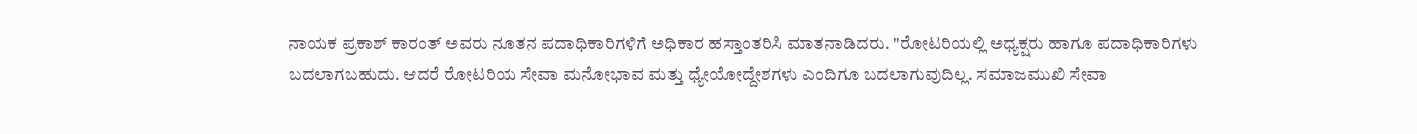ನಾಯಕ ಪ್ರಕಾಶ್ ಕಾರಂತ್ ಅವರು ನೂತನ ಪದಾಧಿಕಾರಿಗಳಿಗೆ ಅಧಿಕಾರ ಹಸ್ತಾಂತರಿಸಿ ಮಾತನಾಡಿದರು. "ರೋಟರಿಯಲ್ಲಿ ಅಧ್ಯಕ್ಷರು ಹಾಗೂ ಪದಾಧಿಕಾರಿಗಳು ಬದಲಾಗಬಹುದು. ಆದರೆ ರೋಟರಿಯ ಸೇವಾ ಮನೋಭಾವ ಮತ್ತು ಧ್ಯೇಯೋದ್ದೇಶಗಳು ಎಂದಿಗೂ ಬದಲಾಗುವುದಿಲ್ಲ. ಸಮಾಜಮುಖಿ ಸೇವಾ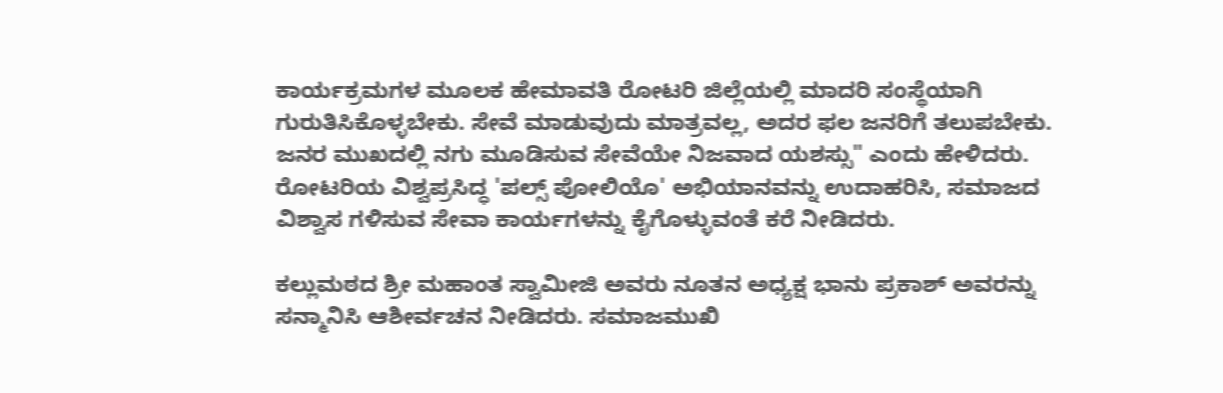ಕಾರ್ಯಕ್ರಮಗಳ ಮೂಲಕ ಹೇಮಾವತಿ ರೋಟರಿ ಜಿಲ್ಲೆಯಲ್ಲಿ ಮಾದರಿ ಸಂಸ್ಥೆಯಾಗಿ ಗುರುತಿಸಿಕೊಳ್ಳಬೇಕು. ಸೇವೆ ಮಾಡುವುದು ಮಾತ್ರವಲ್ಲ, ಅದರ ಫಲ ಜನರಿಗೆ ತಲುಪಬೇಕು. ಜನರ ಮುಖದಲ್ಲಿ ನಗು ಮೂಡಿಸುವ ಸೇವೆಯೇ ನಿಜವಾದ ಯಶಸ್ಸು" ಎಂದು ಹೇಳಿದರು. ರೋಟರಿಯ ವಿಶ್ವಪ್ರಸಿದ್ಧ 'ಪಲ್ಸ್ ಪೋಲಿಯೊ' ಅಭಿಯಾನವನ್ನು ಉದಾಹರಿಸಿ, ಸಮಾಜದ ವಿಶ್ವಾಸ ಗಳಿಸುವ ಸೇವಾ ಕಾರ್ಯಗಳನ್ನು ಕೈಗೊಳ್ಳುವಂತೆ ಕರೆ ನೀಡಿದರು.

ಕಲ್ಲುಮಠದ ಶ್ರೀ ಮಹಾಂತ ಸ್ವಾಮೀಜಿ ಅವರು ನೂತನ ಅಧ್ಯಕ್ಷ ಭಾನು ಪ್ರಕಾಶ್ ಅವರನ್ನು ಸನ್ಮಾನಿಸಿ ಆಶೀರ್ವಚನ ನೀಡಿದರು. ಸಮಾಜಮುಖಿ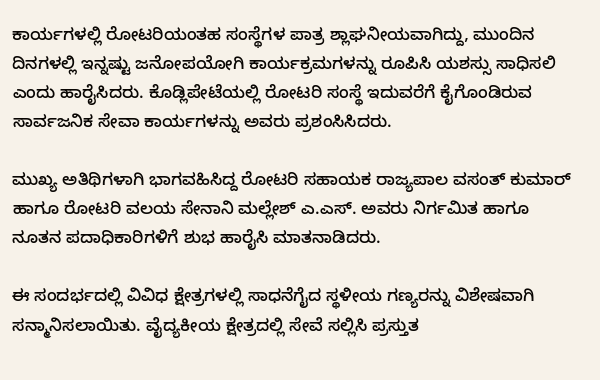ಕಾರ್ಯಗಳಲ್ಲಿ ರೋಟರಿಯಂತಹ ಸಂಸ್ಥೆಗಳ ಪಾತ್ರ ಶ್ಲಾಘನೀಯವಾಗಿದ್ದು, ಮುಂದಿನ ದಿನಗಳಲ್ಲಿ ಇನ್ನಷ್ಟು ಜನೋಪಯೋಗಿ ಕಾರ್ಯಕ್ರಮಗಳನ್ನು ರೂಪಿಸಿ ಯಶಸ್ಸು ಸಾಧಿಸಲಿ ಎಂದು ಹಾರೈಸಿದರು. ಕೊಡ್ಲಿಪೇಟೆಯಲ್ಲಿ ರೋಟರಿ ಸಂಸ್ಥೆ ಇದುವರೆಗೆ ಕೈಗೊಂಡಿರುವ ಸಾರ್ವಜನಿಕ ಸೇವಾ ಕಾರ್ಯಗಳನ್ನು ಅವರು ಪ್ರಶಂಸಿಸಿದರು.

ಮುಖ್ಯ ಅತಿಥಿಗಳಾಗಿ ಭಾಗವಹಿಸಿದ್ದ ರೋಟರಿ ಸಹಾಯಕ ರಾಜ್ಯಪಾಲ ವಸಂತ್ ಕುಮಾರ್ ಹಾಗೂ ರೋಟರಿ ವಲಯ ಸೇನಾನಿ ಮಲ್ಲೇಶ್ ಎ.ಎಸ್. ಅವರು ನಿರ್ಗಮಿತ ಹಾಗೂ ನೂತನ ಪದಾಧಿಕಾರಿಗಳಿಗೆ ಶುಭ ಹಾರೈಸಿ ಮಾತನಾಡಿದರು.

ಈ ಸಂದರ್ಭದಲ್ಲಿ ವಿವಿಧ ಕ್ಷೇತ್ರಗಳಲ್ಲಿ ಸಾಧನೆಗೈದ ಸ್ಥಳೀಯ ಗಣ್ಯರನ್ನು ವಿಶೇಷವಾಗಿ ಸನ್ಮಾನಿಸಲಾಯಿತು. ವೈದ್ಯಕೀಯ ಕ್ಷೇತ್ರದಲ್ಲಿ ಸೇವೆ ಸಲ್ಲಿಸಿ ಪ್ರಸ್ತುತ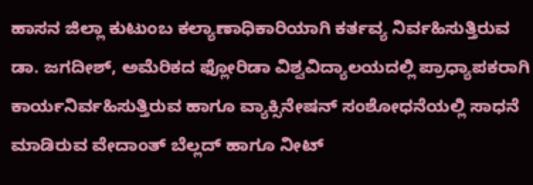ಹಾಸನ ಜಿಲ್ಲಾ ಕುಟುಂಬ ಕಲ್ಯಾಣಾಧಿಕಾರಿಯಾಗಿ ಕರ್ತವ್ಯ ನಿರ್ವಹಿಸುತ್ತಿರುವ ಡಾ. ಜಗದೀಶ್, ಅಮೆರಿಕದ ಫ್ಲೋರಿಡಾ ವಿಶ್ವವಿದ್ಯಾಲಯದಲ್ಲಿ ಪ್ರಾಧ್ಯಾಪಕರಾಗಿ ಕಾರ್ಯನಿರ್ವಹಿಸುತ್ತಿರುವ ಹಾಗೂ ವ್ಯಾಕ್ಸಿನೇಷನ್ ಸಂಶೋಧನೆಯಲ್ಲಿ ಸಾಧನೆ ಮಾಡಿರುವ ವೇದಾಂತ್ ಬೆಲ್ಲದ್ ಹಾಗೂ ನೀಟ್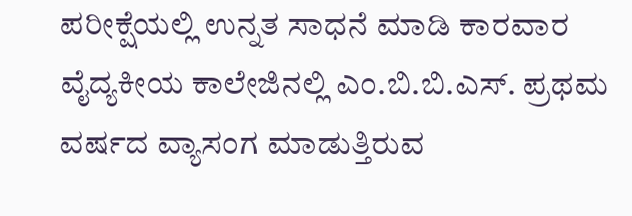ಪರೀಕ್ಷೆಯಲ್ಲಿ ಉನ್ನತ ಸಾಧನೆ ಮಾಡಿ ಕಾರವಾರ ವೈದ್ಯಕೀಯ ಕಾಲೇಜಿನಲ್ಲಿ ಎಂ.ಬಿ.ಬಿ.ಎಸ್. ಪ್ರಥಮ ವರ್ಷದ ವ್ಯಾಸಂಗ ಮಾಡುತ್ತಿರುವ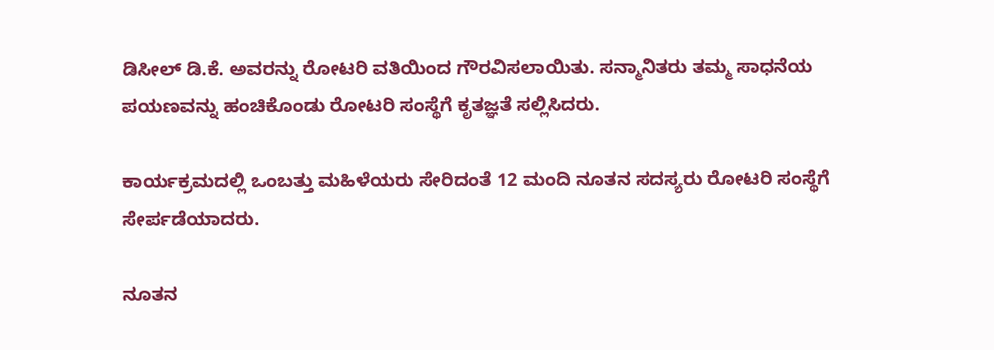ಡಿಸೀಲ್ ಡಿ.ಕೆ. ಅವರನ್ನು ರೋಟರಿ ವತಿಯಿಂದ ಗೌರವಿಸಲಾಯಿತು. ಸನ್ಮಾನಿತರು ತಮ್ಮ ಸಾಧನೆಯ ಪಯಣವನ್ನು ಹಂಚಿಕೊಂಡು ರೋಟರಿ ಸಂಸ್ಥೆಗೆ ಕೃತಜ್ಞತೆ ಸಲ್ಲಿಸಿದರು.

ಕಾರ್ಯಕ್ರಮದಲ್ಲಿ ಒಂಬತ್ತು ಮಹಿಳೆಯರು ಸೇರಿದಂತೆ 12 ಮಂದಿ ನೂತನ ಸದಸ್ಯರು ರೋಟರಿ ಸಂಸ್ಥೆಗೆ ಸೇರ್ಪಡೆಯಾದರು.

ನೂತನ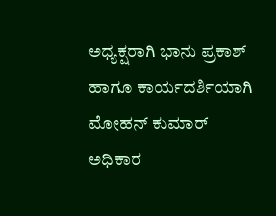ಅಧ್ಯಕ್ಷರಾಗಿ ಭಾನು ಪ್ರಕಾಶ್ ಹಾಗೂ ಕಾರ್ಯದರ್ಶಿಯಾಗಿ ಮೋಹನ್ ಕುಮಾರ್ ಅಧಿಕಾರ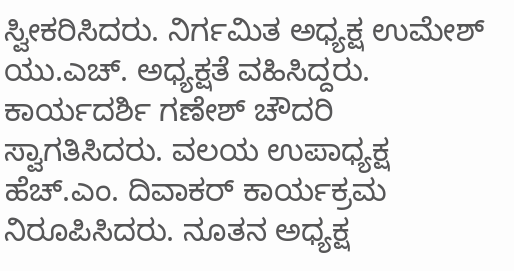ಸ್ವೀಕರಿಸಿದರು. ನಿರ್ಗಮಿತ ಅಧ್ಯಕ್ಷ ಉಮೇಶ್ ಯು.ಎಚ್. ಅಧ್ಯಕ್ಷತೆ ವಹಿಸಿದ್ದರು. ಕಾರ್ಯದರ್ಶಿ ಗಣೇಶ್ ಚೌದರಿ ಸ್ವಾಗತಿಸಿದರು. ವಲಯ ಉಪಾಧ್ಯಕ್ಷ ಹೆಚ್.ಎಂ. ದಿವಾಕರ್ ಕಾರ್ಯಕ್ರಮ ನಿರೂಪಿಸಿದರು. ನೂತನ ಅಧ್ಯಕ್ಷ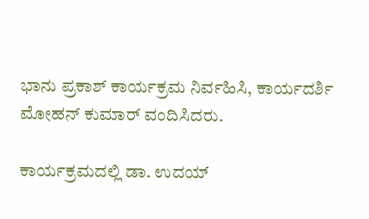ಭಾನು ಪ್ರಕಾಶ್ ಕಾರ್ಯಕ್ರಮ ನಿರ್ವಹಿಸಿ, ಕಾರ್ಯದರ್ಶಿ ಮೋಹನ್ ಕುಮಾರ್ ವಂದಿಸಿದರು.

ಕಾರ್ಯಕ್ರಮದಲ್ಲಿ ಡಾ. ಉದಯ್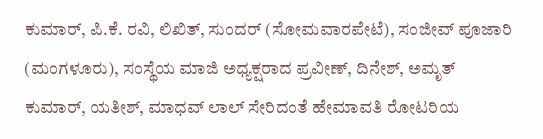ಕುಮಾರ್, ಪಿ.ಕೆ. ರವಿ, ಲಿಖಿತ್, ಸುಂದರ್ (ಸೋಮವಾರಪೇಟೆ), ಸಂಜೀವ್ ಪೂಜಾರಿ (ಮಂಗಳೂರು), ಸಂಸ್ಥೆಯ ಮಾಜಿ ಅಧ್ಯಕ್ಷರಾದ ಪ್ರವೀಣ್, ದಿನೇಶ್, ಅಮೃತ್ ಕುಮಾರ್, ಯತೀಶ್, ಮಾಧವ್ ಲಾಲ್ ಸೇರಿದಂತೆ ಹೇಮಾವತಿ ರೋಟರಿಯ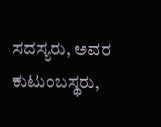ಸದಸ್ಯರು, ಅವರ ಕುಟುಂಬಸ್ಥರು,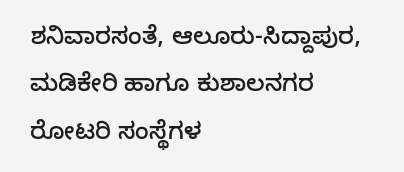ಶನಿವಾರಸಂತೆ, ಆಲೂರು-ಸಿದ್ದಾಪುರ, ಮಡಿಕೇರಿ ಹಾಗೂ ಕುಶಾಲನಗರ ರೋಟರಿ ಸಂಸ್ಥೆಗಳ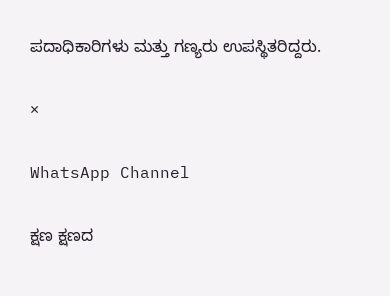ಪದಾಧಿಕಾರಿಗಳು ಮತ್ತು ಗಣ್ಯರು ಉಪಸ್ಥಿತರಿದ್ದರು.

×

WhatsApp Channel

ಕ್ಷಣ ಕ್ಷಣದ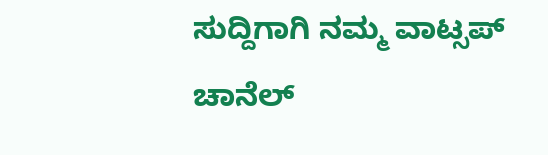ಸುದ್ದಿಗಾಗಿ ನಮ್ಮ ವಾಟ್ಸಪ್ ಚಾನೆಲ್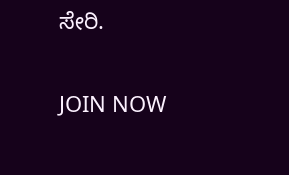ಸೇರಿ.

JOIN NOW